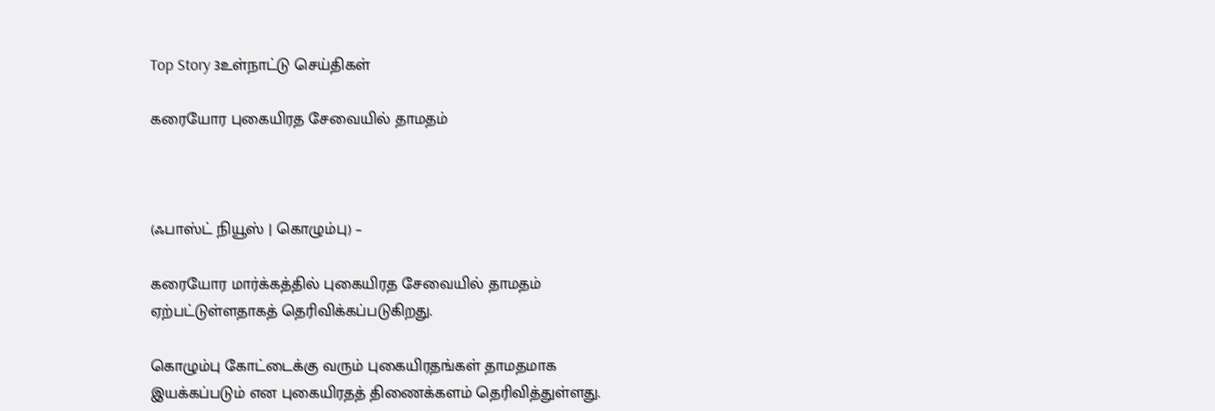Top Story 3உள்நாட்டு செய்திகள்

கரையோர புகையிரத சேவையில் தாமதம்



(ஃபாஸ்ட் நியூஸ் | கொழும்பு) –

கரையோர மார்க்கத்தில் புகையிரத சேவையில் தாமதம் ஏற்பட்டுள்ளதாகத் தெரிவிக்கப்படுகிறது.

கொழும்பு கோட்டைக்கு வரும் புகையிரதங்கள் தாமதமாக இயக்கப்படும் என புகையிரதத் திணைக்களம் தெரிவித்துள்ளது.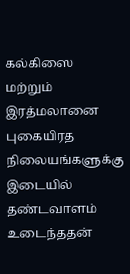கல்கிஸை மற்றும் இரத்மலானை புகையிரத நிலையங்களுக்கு இடையில் தண்டவாளம் உடைந்ததன்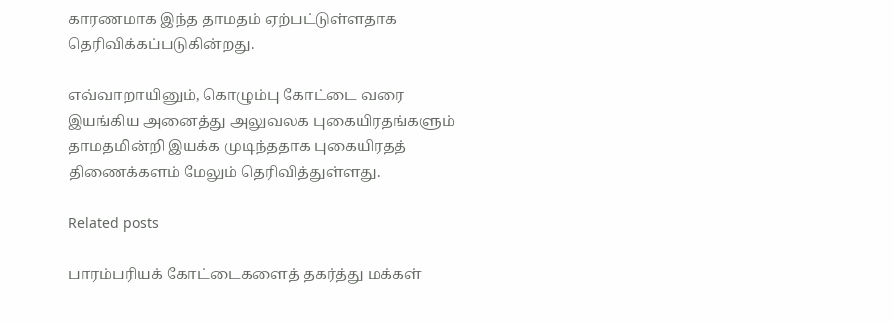காரணமாக இந்த தாமதம் ஏற்பட்டுள்ளதாக தெரிவிக்கப்படுகின்றது.

எவ்வாறாயினும், கொழும்பு கோட்டை வரை இயங்கிய அனைத்து அலுவலக புகையிரதங்களும் தாமதமின்றி இயக்க முடிந்ததாக புகையிரதத் திணைக்களம் மேலும் தெரிவித்துள்ளது.

Related posts

பாரம்பரியக் கோட்டைகளைத் தகர்த்து மக்கள்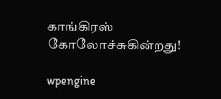காங்கிரஸ் கோலோச்சுகின்றது!

wpengine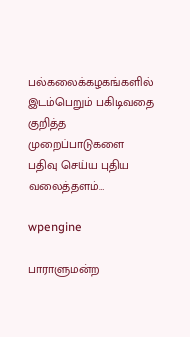பல்கலைக்கழகங்களில் இடம்பெறும் பகிடிவதை குறித்த முறைப்பாடுகளை பதிவு செய்ய புதிய வலைத்தளம்…

wpengine

பாராளுமன்ற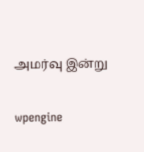அமர்வு இன்று

wpengine